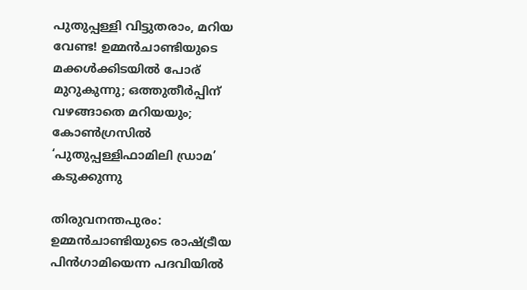പുതുപ്പള്ളി വിട്ടുതരാം, മറിയ വേണ്ട! ഉമ്മന്‍ചാണ്ടിയുടെ മക്കള്‍ക്കിടയില്‍ പോര് മുറുകുന്നു; ഒത്തുതീര്‍പ്പിന് വഴങ്ങാതെ മറിയയും; കോണ്‍ഗ്രസില്‍ ‘പുതുപ്പള്ളിഫാമിലി ഡ്രാമ’ കടുക്കുന്നു

തിരുവനന്തപുരം: ഉമ്മന്‍ചാണ്ടിയുടെ രാഷ്ട്രീയ പിന്‍ഗാമിയെന്ന പദവിയില്‍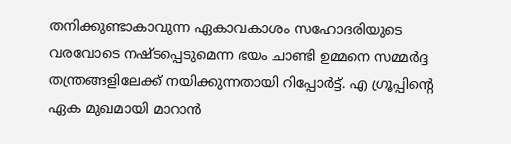തനിക്കുണ്ടാകാവുന്ന ഏകാവകാശം സഹോദരിയുടെ വരവോടെ നഷ്ടപ്പെടുമെന്ന ഭയം ചാണ്ടി ഉമ്മനെ സമ്മര്‍ദ്ദ തന്ത്രങ്ങളിലേക്ക് നയിക്കുന്നതായി റിപ്പോര്‍ട്ട്. എ ഗ്രൂപ്പിന്റെ ഏക മുഖമായി മാറാന്‍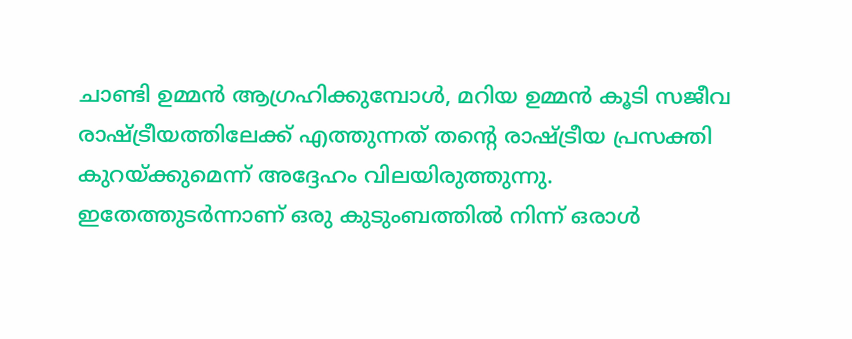ചാണ്ടി ഉമ്മന്‍ ആഗ്രഹിക്കുമ്പോള്‍, മറിയ ഉമ്മന്‍ കൂടി സജീവ രാഷ്ട്രീയത്തിലേക്ക് എത്തുന്നത് തന്റെ രാഷ്ട്രീയ പ്രസക്തി കുറയ്ക്കുമെന്ന് അദ്ദേഹം വിലയിരുത്തുന്നു.
ഇതേത്തുടര്‍ന്നാണ് ഒരു കുടുംബത്തില്‍ നിന്ന് ഒരാള്‍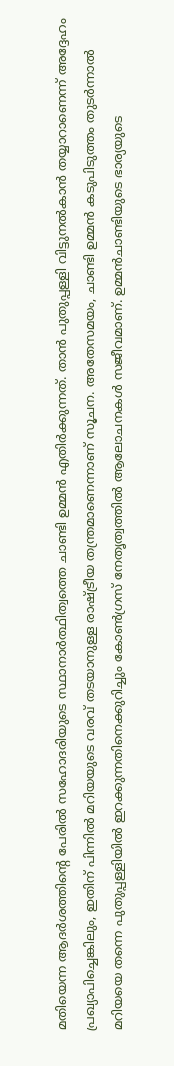മതിയെന്ന ആദര്‍ശത്തിന്റെ പേരില്‍ സഹോദരിയുടെ സ്ഥാനാര്‍ത്ഥിത്വത്തെ ചാണ്ടി ഉമ്മന്‍ എതിര്‍ക്കുന്നത്. താന്‍ പുതുപ്പള്ളി വിട്ടുനല്‍കാന്‍ തയ്യാറാണെന്ന് അദ്ദേഹം പ്രഖ്യാപിച്ചെങ്കിലും, ഇതിന് പിന്നില്‍ മറിയയുടെ വരവ് തടയാനുള്ള രാഷ്ട്രീയ തന്ത്രമാണെന്നാണ് സൂചന. അതേസമയം, ചാണ്ടി ഉമ്മന്‍ കടുപിടുത്തം തുടര്‍ന്നാല്‍ മറിയയെ തന്നെ പുതുപ്പള്ളിയില്‍ ഇറക്കുന്നതിനെക്കുറിച്ചും കോണ്‍ഗ്രസ് നേതൃത്വത്തില്‍ ആലോചനകള്‍ സജീവമാണ്. ഉമ്മന്‍ചാണ്ടിയുടെ ഭാര്യയുടെ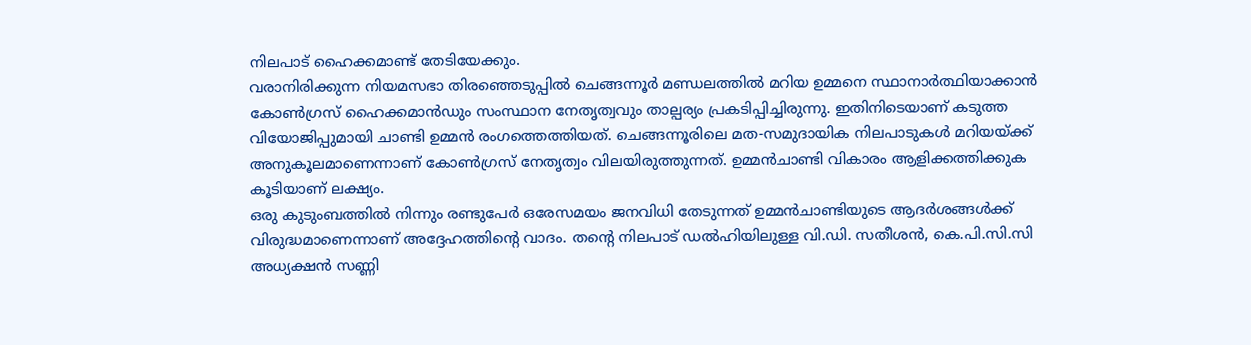നിലപാട് ഹൈക്കമാണ്ട് തേടിയേക്കും.
വരാനിരിക്കുന്ന നിയമസഭാ തിരഞ്ഞെടുപ്പില്‍ ചെങ്ങന്നൂര്‍ മണ്ഡലത്തില്‍ മറിയ ഉമ്മനെ സ്ഥാനാര്‍ത്ഥിയാക്കാന്‍ കോണ്‍ഗ്രസ് ഹൈക്കമാന്‍ഡും സംസ്ഥാന നേതൃത്വവും താല്പര്യം പ്രകടിപ്പിച്ചിരുന്നു. ഇതിനിടെയാണ് കടുത്ത വിയോജിപ്പുമായി ചാണ്ടി ഉമ്മന്‍ രംഗത്തെത്തിയത്. ചെങ്ങന്നൂരിലെ മത-സമുദായിക നിലപാടുകള്‍ മറിയയ്ക്ക് അനുകൂലമാണെന്നാണ് കോണ്‍ഗ്രസ് നേതൃത്വം വിലയിരുത്തുന്നത്. ഉമ്മന്‍ചാണ്ടി വികാരം ആളിക്കത്തിക്കുക കൂടിയാണ് ലക്ഷ്യം.
ഒരു കുടുംബത്തില്‍ നിന്നും രണ്ടുപേര്‍ ഒരേസമയം ജനവിധി തേടുന്നത് ഉമ്മന്‍ചാണ്ടിയുടെ ആദര്‍ശങ്ങള്‍ക്ക് വിരുദ്ധമാണെന്നാണ് അദ്ദേഹത്തിന്റെ വാദം. തന്റെ നിലപാട് ഡല്‍ഹിയിലുള്ള വി.ഡി. സതീശന്‍, കെ.പി.സി.സി അധ്യക്ഷന്‍ സണ്ണി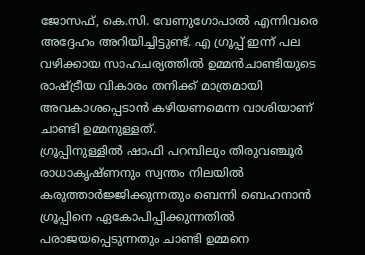ജോസഫ്, കെ.സി. വേണുഗോപാല്‍ എന്നിവരെ അദ്ദേഹം അറിയിച്ചിട്ടുണ്ട്. എ ഗ്രൂപ്പ് ഇന്ന് പല വഴിക്കായ സാഹചര്യത്തില്‍ ഉമ്മന്‍ചാണ്ടിയുടെ രാഷ്ട്രീയ വികാരം തനിക്ക് മാത്രമായി അവകാശപ്പെടാന്‍ കഴിയണമെന്ന വാശിയാണ് ചാണ്ടി ഉമ്മനുള്ളത്.
ഗ്രൂപ്പിനുള്ളില്‍ ഷാഫി പറമ്പിലും തിരുവഞ്ചൂര്‍ രാധാകൃഷ്ണനും സ്വന്തം നിലയില്‍ കരുത്താര്‍ജ്ജിക്കുന്നതും ബെന്നി ബെഹനാന്‍ ഗ്രൂപ്പിനെ ഏകോപിപ്പിക്കുന്നതില്‍ പരാജയപ്പെടുന്നതും ചാണ്ടി ഉമ്മനെ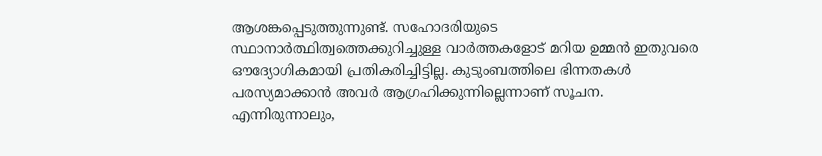ആശങ്കപ്പെടുത്തുന്നുണ്ട്. സഹോദരിയുടെ സ്ഥാനാര്‍ത്ഥിത്വത്തെക്കുറിച്ചുള്ള വാര്‍ത്തകളോട് മറിയ ഉമ്മന്‍ ഇതുവരെ ഔദ്യോഗികമായി പ്രതികരിച്ചിട്ടില്ല. കുടുംബത്തിലെ ഭിന്നതകള്‍ പരസ്യമാക്കാന്‍ അവര്‍ ആഗ്രഹിക്കുന്നില്ലെന്നാണ് സൂചന.
എന്നിരുന്നാലും,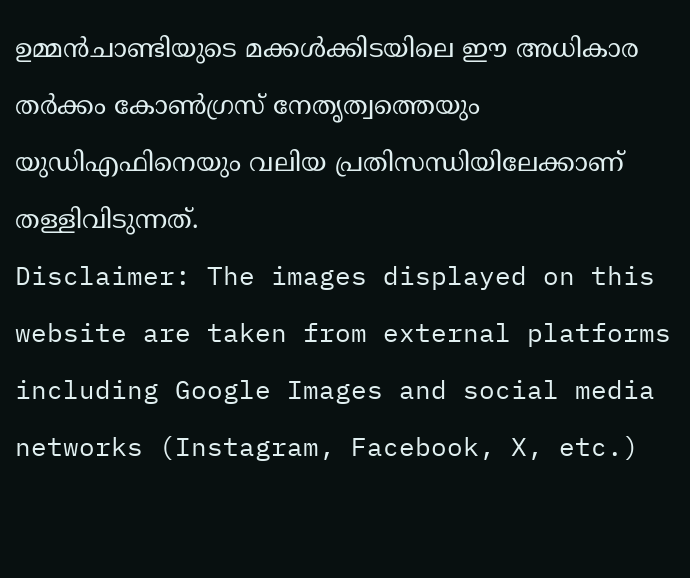ഉമ്മന്‍ചാണ്ടിയുടെ മക്കള്‍ക്കിടയിലെ ഈ അധികാര തര്‍ക്കം കോണ്‍ഗ്രസ് നേതൃത്വത്തെയും യുഡിഎഫിനെയും വലിയ പ്രതിസന്ധിയിലേക്കാണ് തള്ളിവിടുന്നത്.
Disclaimer: The images displayed on this website are taken from external platforms including Google Images and social media networks (Instagram, Facebook, X, etc.)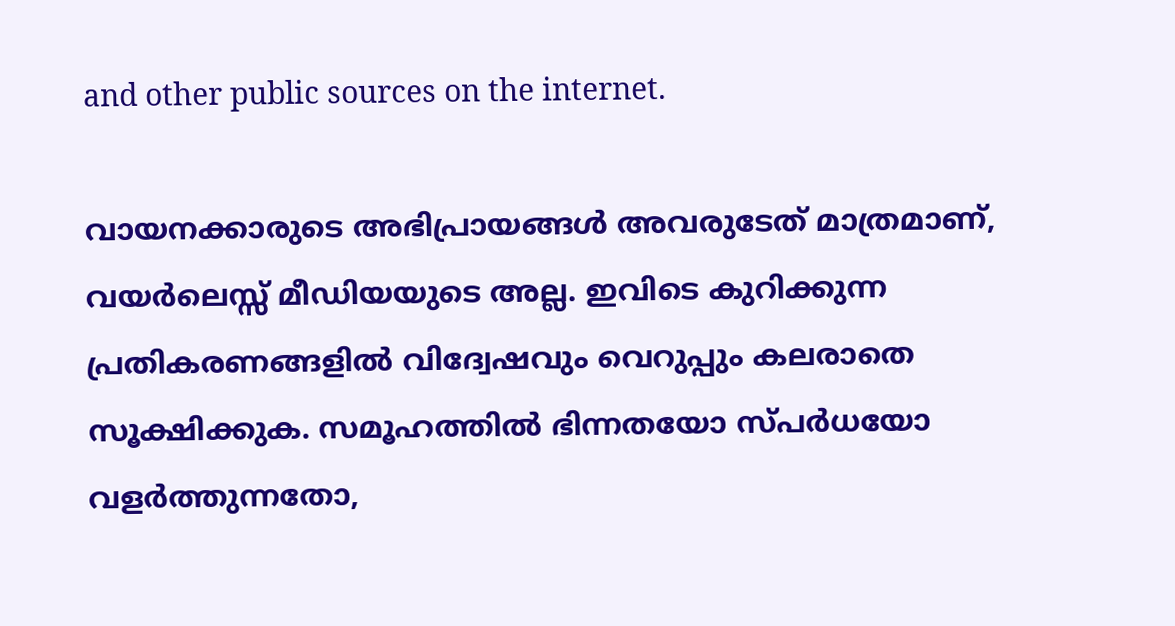and other public sources on the internet.

വായനക്കാരുടെ അഭിപ്രായങ്ങള്‍ അവരുടേത് മാത്രമാണ്, വയർലെസ്സ് മീഡിയയുടെ അല്ല. ഇവിടെ കുറിക്കുന്ന പ്രതികരണങ്ങളിൽ വിദ്വേഷവും വെറുപ്പും കലരാതെ സൂക്ഷിക്കുക. സമൂഹത്തിൽ ഭിന്നതയോ സ്‌പർധയോ വളർത്തുന്നതോ,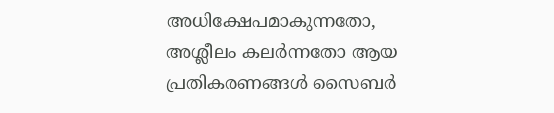അധിക്ഷേപമാകുന്നതോ, അശ്ലീലം കലർന്നതോ ആയ പ്രതികരണങ്ങൾ സൈബർ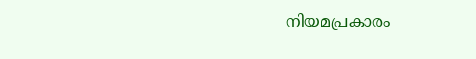നിയമപ്രകാരം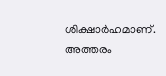ശിക്ഷാർഹമാണ്. അത്തരം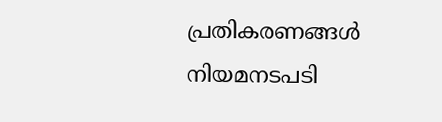പ്രതികരണങ്ങൾ നിയമനടപടി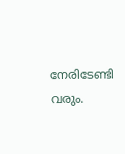നേരിടേണ്ടി വരും.